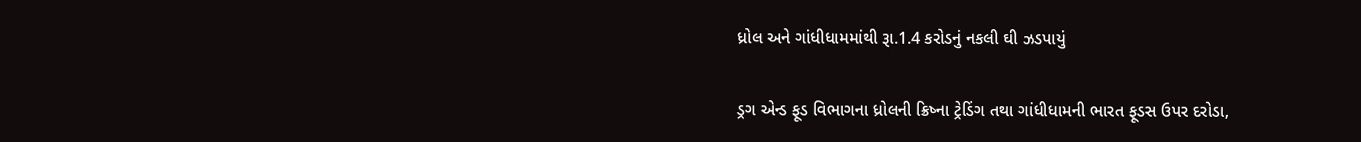ધ્રોલ અને ગાંધીધામમાંથી રૂા.1.4 કરોડનું નકલી ઘી ઝડપાયું

ડ્રગ એન્ડ ફૂડ વિભાગના ધ્રોલની ક્રિષ્ના ટ્રેડિંગ તથા ગાંધીધામની ભારત ફૂડસ ઉપર દરોડા,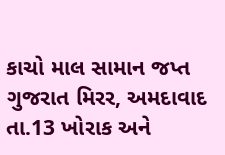કાચો માલ સામાન જપ્ત ગુજરાત મિરર, અમદાવાદ તા.13 ખોરાક અને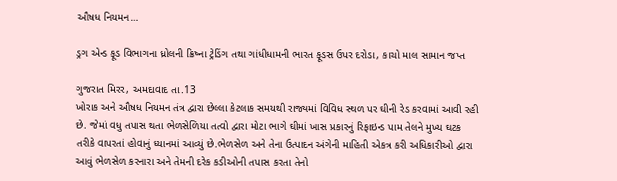ઔષધ નિયમન…

ડ્રગ એન્ડ ફૂડ વિભાગના ધ્રોલની ક્રિષ્ના ટ્રેડિંગ તથા ગાંધીધામની ભારત ફૂડસ ઉપર દરોડા, કાચો માલ સામાન જપ્ત

ગુજરાત મિરર, અમદાવાદ તા.13
ખોરાક અને ઔષધ નિયમન તંત્ર દ્વારા છેલ્લા કેટલાક સમયથી રાજ્યમાં વિવિધ સ્થળ પર ઘીની રેડ કરવામાં આવી રહી છે. જેમાં વધુ તપાસ થતા ભેળસેળિયા તત્વો દ્વારા મોટા ભાગે ઘીમાં ખાસ પ્રકારનું રિફાઇન્ડ પામ તેલને મુખ્ય ઘટક તરીકે વાપરતાં હોવાનું ધ્યાનમાં આવ્યું છે.ભેળસેળ અને તેના ઉત્પાદન અંગેની માહિતી એકત્ર કરી અધિકારીઓ દ્વારા આવું ભેળસેળ કરનારા અને તેમની દરેક કડીઓની તપાસ કરતા તેનો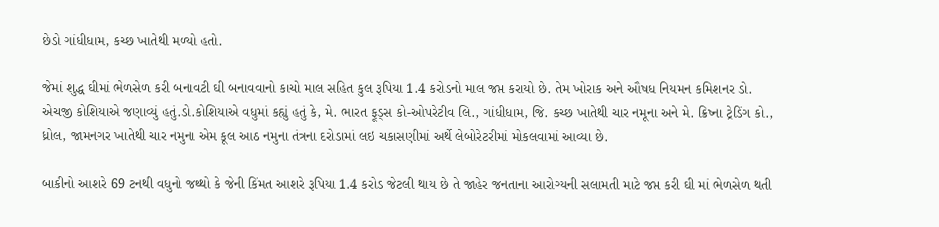છેડો ગાંધીધામ, કચ્છ ખાતેથી મળ્યો હતો.

જેમાં શુદ્ધ ઘીમાં ભેળસેળ કરી બનાવટી ઘી બનાવવાનો કાચો માલ સહિત કુલ રૂપિયા 1.4 કરોડનો માલ જપ્ત કરાયો છે. તેમ ખોરાક અને ઔષધ નિયમન કમિશનર ડો. એચજી કોશિયાએ જણાવ્યું હતું.ડો.કોશિયાએ વધુમાં કહ્યું હતું કે, મે. ભારત ફૂડ્સ કો-ઓપરેટીવ લિ., ગાંધીધામ, જિ. કચ્છ ખાતેથી ચાર નમૂના અને મે. ક્રિષ્ના ટ્રેડિંગ કો., ધ્રોલ, જામનગર ખાતેથી ચાર નમુના એમ કૂલ આઠ નમુના તંત્રના દરોડામાં લઇ ચકાસણીમાં અર્થે લેબોરેટરીમાં મોકલવામાં આવ્યા છે.

બાકીનો આશરે 69 ટનથી વધુનો જથ્થો કે જેની કિંમત આશરે રૂપિયા 1.4 કરોડ જેટલી થાય છે તે જાહેર જનતાના આરોગ્યની સલામતી માટે જપ્ત કરી ઘી માં ભેળસેળ થતી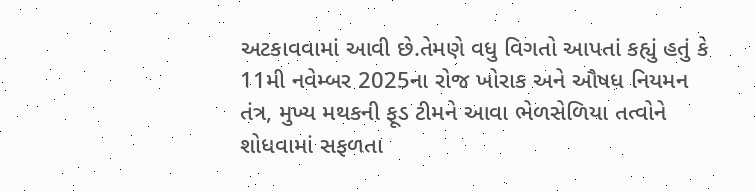અટકાવવામાં આવી છે.તેમણે વધુ વિગતો આપતાં કહ્યું હતું કે 11મી નવેમ્બર 2025ના રોજ ખોરાક અને ઔષધ નિયમન તંત્ર, મુખ્ય મથકની ફૂડ ટીમને આવા ભેળસેળિયા તત્વોને શોધવામાં સફળતા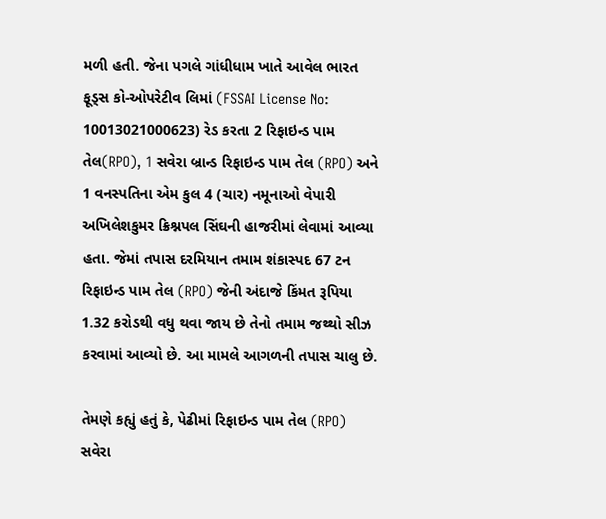મળી હતી. જેના પગલે ગાંધીધામ ખાતે આવેલ ભારત ફૂડ્સ કો-ઓપરેટીવ લિમાં (FSSAI License No: 10013021000623) રેડ કરતા 2 રિફાઇન્ડ પામ તેલ(RPO), 1 સવેરા બ્રાન્ડ રિફાઇન્ડ પામ તેલ (RPO) અને 1 વનસ્પતિના એમ કુલ 4 (ચાર) નમૂનાઓ વેપારી અખિલેશકુમર ક્રિશ્નપલ સિંઘની હાજરીમાં લેવામાં આવ્યા હતા. જેમાં તપાસ દરમિયાન તમામ શંકાસ્પદ 67 ટન રિફાઇન્ડ પામ તેલ (RPO) જેની અંદાજે કિંમત રૂપિયા 1.32 કરોડથી વધુ થવા જાય છે તેનો તમામ જથ્થો સીઝ કરવામાં આવ્યો છે. આ મામલે આગળની તપાસ ચાલુ છે.

તેમણે કહ્યું હતું કે, પેઢીમાં રિફાઇન્ડ પામ તેલ (RPO) સવેરા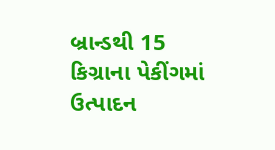બ્રાન્ડથી 15 કિગ્રાના પેકીંગમાં ઉત્પાદન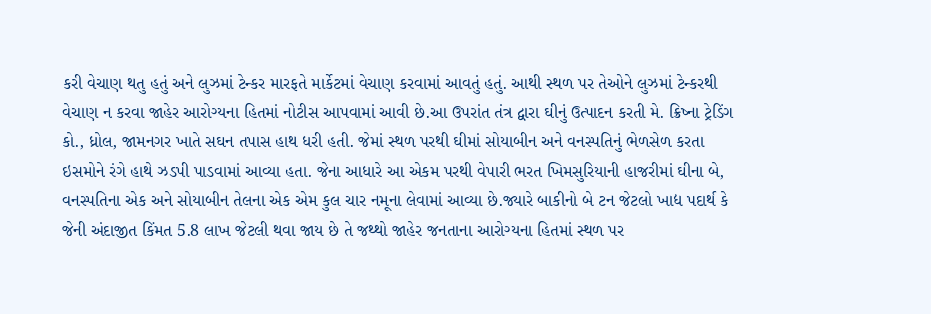કરી વેચાણ થતુ હતું અને લુઝમાં ટેન્કર મારફતે માર્કેટમાં વેચાણ કરવામાં આવતું હતું. આથી સ્થળ પર તેઓને લુઝમાં ટેન્કરથી વેચાણ ન કરવા જાહેર આરોગ્યના હિતમાં નોટીસ આપવામાં આવી છે.આ ઉપરાંત તંત્ર દ્વારા ઘીનું ઉત્પાદન કરતી મે. ક્રિષ્ના ટ્રેડિંગ કો., ધ્રોલ, જામનગર ખાતે સઘન તપાસ હાથ ધરી હતી. જેમાં સ્થળ પરથી ઘીમાં સોયાબીન અને વનસ્પતિનું ભેળસેળ કરતા ઇસમોને રંગે હાથે ઝડપી પાડવામાં આવ્યા હતા. જેના આધારે આ એકમ પરથી વેપારી ભરત ખિમસુરિયાની હાજરીમાં ઘીના બે, વનસ્પતિના એક અને સોયાબીન તેલના એક એમ કુલ ચાર નમૂના લેવામાં આવ્યા છે.જ્યારે બાકીનો બે ટન જેટલો ખાદ્ય પદાર્થ કે જેની અંદાજીત કિંમત 5.8 લાખ જેટલી થવા જાય છે તે જથ્થો જાહેર જનતાના આરોગ્યના હિતમાં સ્થળ પર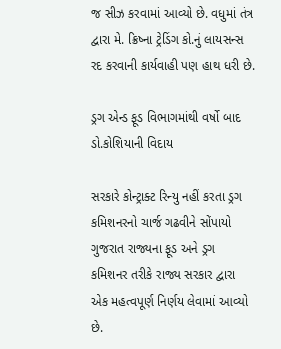જ સીઝ કરવામાં આવ્યો છે. વધુમાં તંત્ર દ્વારા મે. ક્રિષ્ના ટ્રેડિંગ કો.નું લાયસન્સ રદ કરવાની કાર્યવાહી પણ હાથ ધરી છે.

ડ્રગ એન્ડ ફૂડ વિભાગમાંથી વર્ષો બાદ ડો.કોશિયાની વિદાય

સરકારે કોન્ટ્રાક્ટ રિન્યુ નહીં કરતા ડ્રગ કમિશનરનો ચાર્જ ગઢવીને સોંપાયો
ગુજરાત રાજ્યના ફૂડ અને ડ્રગ કમિશનર તરીકે રાજ્ય સરકાર દ્વારા એક મહત્વપૂર્ણ નિર્ણય લેવામાં આવ્યો છે.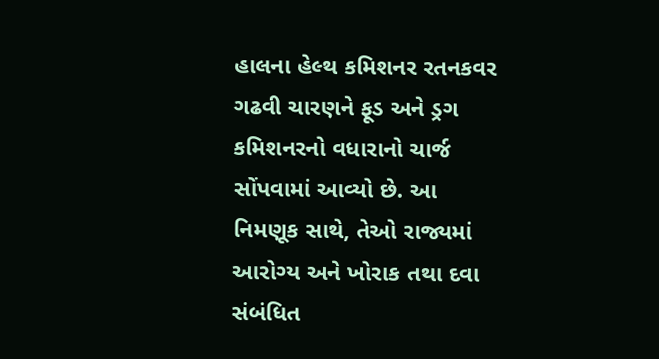હાલના હેલ્થ કમિશનર રતનકવર ગઢવી ચારણને ફૂડ અને ડ્રગ કમિશનરનો વધારાનો ચાર્જ સોંપવામાં આવ્યો છે. આ નિમણૂક સાથે, તેઓ રાજ્યમાં આરોગ્ય અને ખોરાક તથા દવા સંબંધિત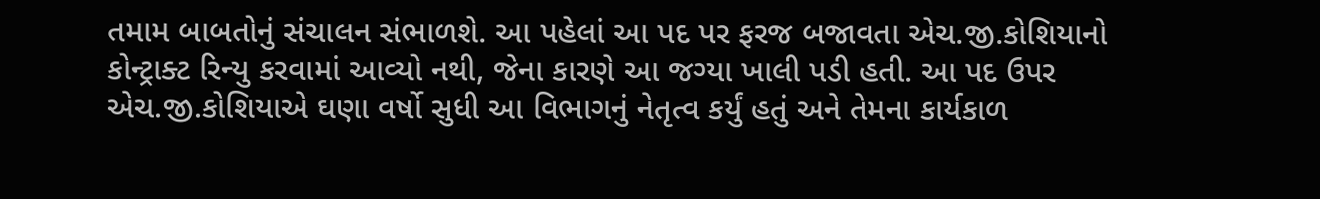તમામ બાબતોનું સંચાલન સંભાળશે. આ પહેલાં આ પદ પર ફરજ બજાવતા એચ.જી.કોશિયાનો કોન્ટ્રાક્ટ રિન્યુ કરવામાં આવ્યો નથી, જેના કારણે આ જગ્યા ખાલી પડી હતી. આ પદ ઉપર એચ.જી.કોશિયાએ ઘણા વર્ષો સુધી આ વિભાગનું નેતૃત્વ કર્યું હતું અને તેમના કાર્યકાળ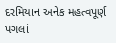દરમિયાન અનેક મહત્વપૂર્ણ પગલાં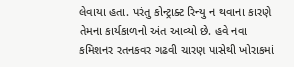લેવાયા હતા. પરંતુ કોન્ટ્રાક્ટ રિન્યુ ન થવાના કારણે તેમના કાર્યકાળનો અંત આવ્યો છે. હવે નવા કમિશનર રતનકવર ગઢવી ચારણ પાસેથી ખોરાકમાં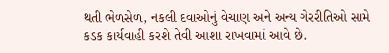થતી ભેળસેળ, નકલી દવાઓનું વેચાણ અને અન્ય ગેરરીતિઓ સામે કડક કાર્યવાહી કરશે તેવી આશા રાખવામાં આવે છે.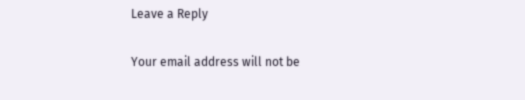Leave a Reply

Your email address will not be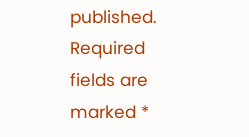published. Required fields are marked *